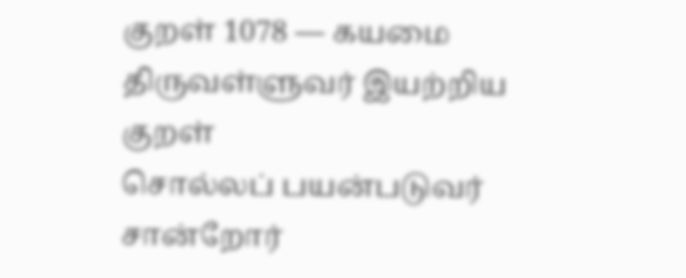குறள் 1078 — கயமை
திருவள்ளுவர் இயற்றிய குறள்
சொல்லப் பயன்படுவர் சான்றோர்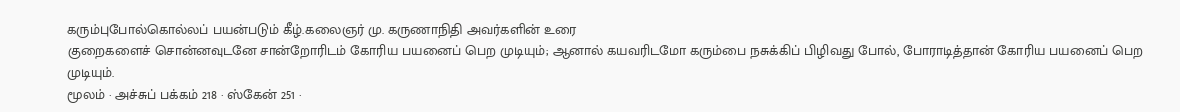கரும்புபோல்கொல்லப் பயன்படும் கீழ்.கலைஞர் மு. கருணாநிதி அவர்களின் உரை
குறைகளைச் சொன்னவுடனே சான்றோரிடம் கோரிய பயனைப் பெற முடியும்; ஆனால் கயவரிடமோ கரும்பை நசுக்கிப் பிழிவது போல், போராடித்தான் கோரிய பயனைப் பெற முடியும்.
மூலம் · அச்சுப் பக்கம் 218 · ஸ்கேன் 251 ·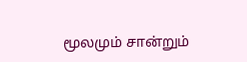மூலமும் சான்றும்